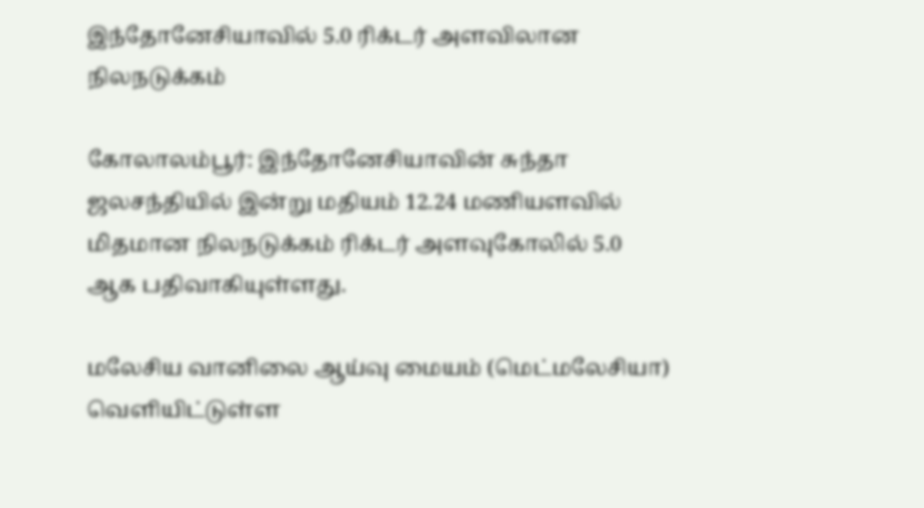இந்தோனேசியாவில் 5.0 ரிக்டர் அளவிலான நிலநடுக்கம்

கோலாலம்பூர்: இந்தோனேசியாவின் சுந்தா ஜலசந்தியில் இன்று மதியம் 12.24 மணியளவில் மிதமான நிலநடுக்கம் ரிக்டர் அளவுகோலில் 5.0 ஆக பதிவாகியுள்ளது.

மலேசிய வானிலை ஆய்வு மையம் (மெட்மலேசியா) வெளியிட்டுள்ள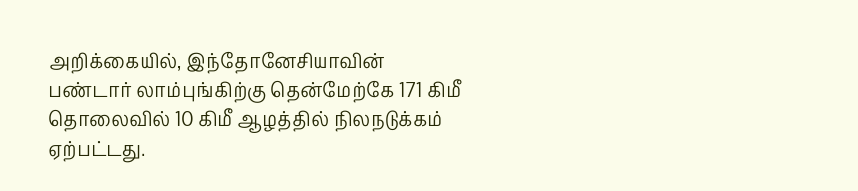அறிக்கையில், இந்தோனேசியாவின் பண்டார் லாம்புங்கிற்கு தென்மேற்கே 171 கிமீ தொலைவில் 10 கிமீ ஆழத்தில் நிலநடுக்கம் ஏற்பட்டது.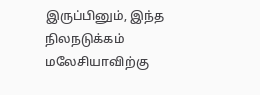இருப்பினும், இந்த நிலநடுக்கம் மலேசியாவிற்கு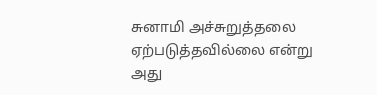சுனாமி அச்சுறுத்தலை ஏற்படுத்தவில்லை என்று அது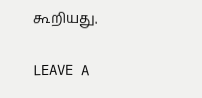கூறியது.

LEAVE A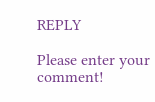REPLY

Please enter your comment!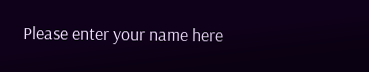Please enter your name here